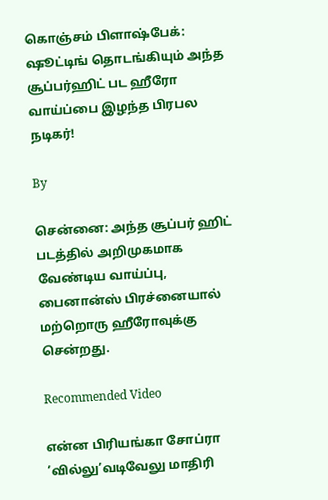கொஞ்சம் பிளாஷ்பேக்: ஷூட்டிங் தொடங்கியும் அந்த சூப்பர்ஹிட் பட ஹீரோ வாய்ப்பை இழந்த பிரபல நடிகர்!

By

சென்னை: அந்த சூப்பர் ஹிட் படத்தில் அறிமுகமாக வேண்டிய வாய்ப்பு, பைனான்ஸ் பிரச்னையால் மற்றொரு ஹீரோவுக்கு சென்றது.

Recommended Video

என்ன பிரியங்கா சோப்ரா ’வில்லு’வடிவேலு மாதிரி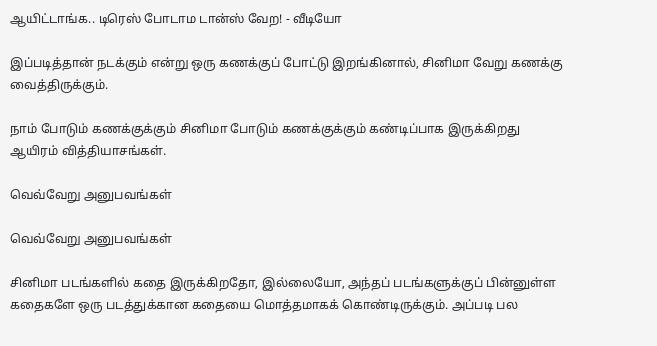ஆயிட்டாங்க.. டிரெஸ் போடாம டான்ஸ் வேற! - வீடியோ

இப்படித்தான் நடக்கும் என்று ஒரு கணக்குப் போட்டு இறங்கினால், சினிமா வேறு கணக்கு வைத்திருக்கும்.

நாம் போடும் கணக்குக்கும் சினிமா போடும் கணக்குக்கும் கண்டிப்பாக இருக்கிறது ஆயிரம் வித்தியாசங்கள்.

வெவ்வேறு அனுபவங்கள்

வெவ்வேறு அனுபவங்கள்

சினிமா படங்களில் கதை இருக்கிறதோ, இல்லையோ, அந்தப் படங்களுக்குப் பின்னுள்ள கதைகளே ஒரு படத்துக்கான கதையை மொத்தமாகக் கொண்டிருக்கும். அப்படி பல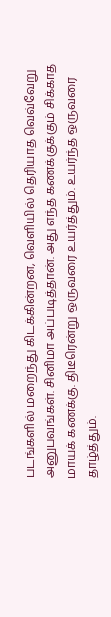படங்களில் மறைந்து கிடக்கின்றன, வெளியில் தெரியாத வெவ்வேறு அனுபவங்கள். சினிமா அப்படித்தான். அது எந்த கணக்குக்கும் சிக்காத மாயக் கணக்கு. திடீரென்று ஒருவரை உயர்த்தும். உயர்ந்த ஒருவரை தாழ்த்தும்.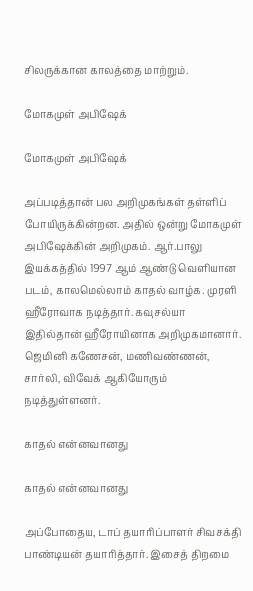சிலருக்கான காலத்தை மாற்றும்.

மோகமுள் அபிஷேக்

மோகமுள் அபிஷேக்

அப்படித்தான் பல அறிமுகங்கள் தள்ளிப் போயிருக்கின்றன. அதில் ஒன்று மோகமுள் அபிஷேக்கின் அறிமுகம். ஆர்.பாலு இயக்கத்தில் 1997 ஆம் ஆண்டு வெளியான படம், காலமெல்லாம் காதல் வாழ்க. முரளி ஹீரோவாக நடித்தார். கவுசல்யா இதில்தான் ஹீரோயினாக அறிமுகமானார். ஜெமினி கணேசன், மணிவண்ணன், சார்லி, விவேக் ஆகியோரும் நடித்துள்ளனர்.

காதல் என்னவானது

காதல் என்னவானது

அப்போதைய, டாப் தயாரிப்பாளர் சிவசக்தி பாண்டியன் தயாரித்தார். இசைத் திறமை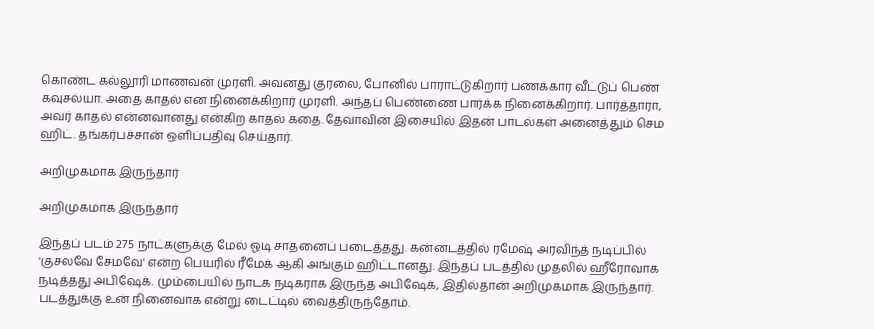கொண்ட கல்லூரி மாணவன் முரளி. அவனது குரலை, போனில் பாராட்டுகிறார் பணக்கார வீட்டுப் பெண் கவுசல்யா. அதை காதல் என நினைக்கிறார் முரளி. அந்தப் பெண்ணை பார்க்க நினைக்கிறார். பார்த்தாரா, அவர் காதல் என்னவானது என்கிற காதல் கதை. தேவாவின் இசையில் இதன் பாடல்கள் அனைத்தும் செம ஹிட். தங்கர்பச்சான் ஒளிப்பதிவு செய்தார்.

அறிமுகமாக இருந்தார்

அறிமுகமாக இருந்தார்

இந்தப் படம் 275 நாட்களுக்கு மேல் ஓடி சாதனைப் படைத்தது. கன்னடத்தில் ரமேஷ் அரவிந்த் நடிப்பில் 'குசலவே சேமவே' என்ற பெயரில் ரீமேக் ஆகி அங்கும் ஹிட்டானது. இந்தப் படத்தில் முதலில் ஹீரோவாக நடித்தது அபிஷேக். மும்பையில் நாடக நடிகராக இருந்த அபிஷேக், இதில்தான் அறிமுகமாக இருந்தார். படத்துக்கு உன் நினைவாக என்று டைட்டில் வைத்திருந்தோம்.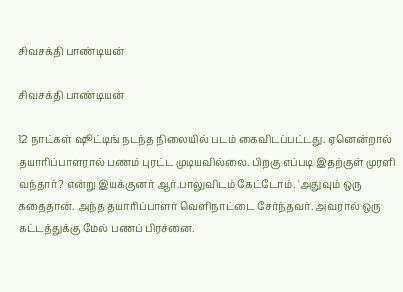சிவசக்தி பாண்டியன்

சிவசக்தி பாண்டியன்

12 நாட்கள் ஷூட்டிங் நடந்த நிலையில் படம் கைவிடப்பட்டது. ஏனென்றால் தயாரிப்பாளரால் பணம் புரட்ட முடியவில்லை. பிறகு எப்படி இதற்குள் முரளி வந்தார்? என்று இயக்குனர் ஆர்.பாலுவிடம் கேட்டோம். 'அதுவும் ஒரு கதைதான். அந்த தயாரிப்பாளர் வெளிநாட்டை சேர்ந்தவர். அவரால் ஒரு கட்டத்துக்கு மேல் பணப் பிரச்னை.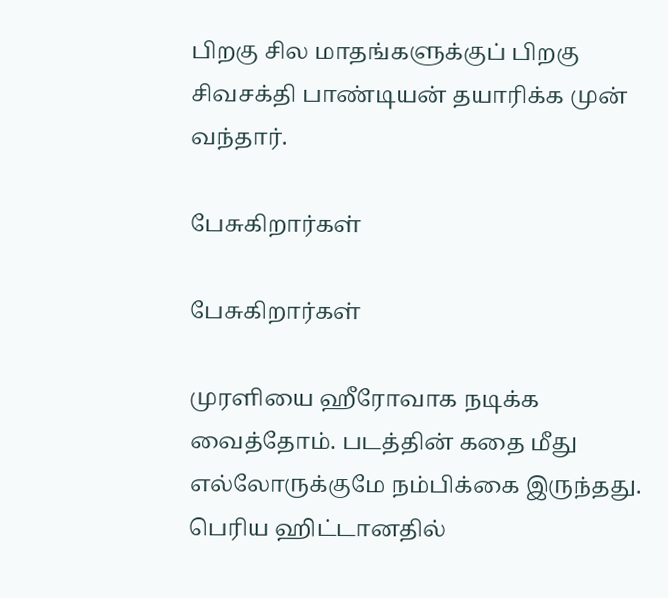பிறகு சில மாதங்களுக்குப் பிறகு சிவசக்தி பாண்டியன் தயாரிக்க முன் வந்தார்.

பேசுகிறார்கள்

பேசுகிறார்கள்

முரளியை ஹீரோவாக நடிக்க வைத்தோம். படத்தின் கதை மீது எல்லோருக்குமே நம்பிக்கை இருந்தது. பெரிய ஹிட்டானதில்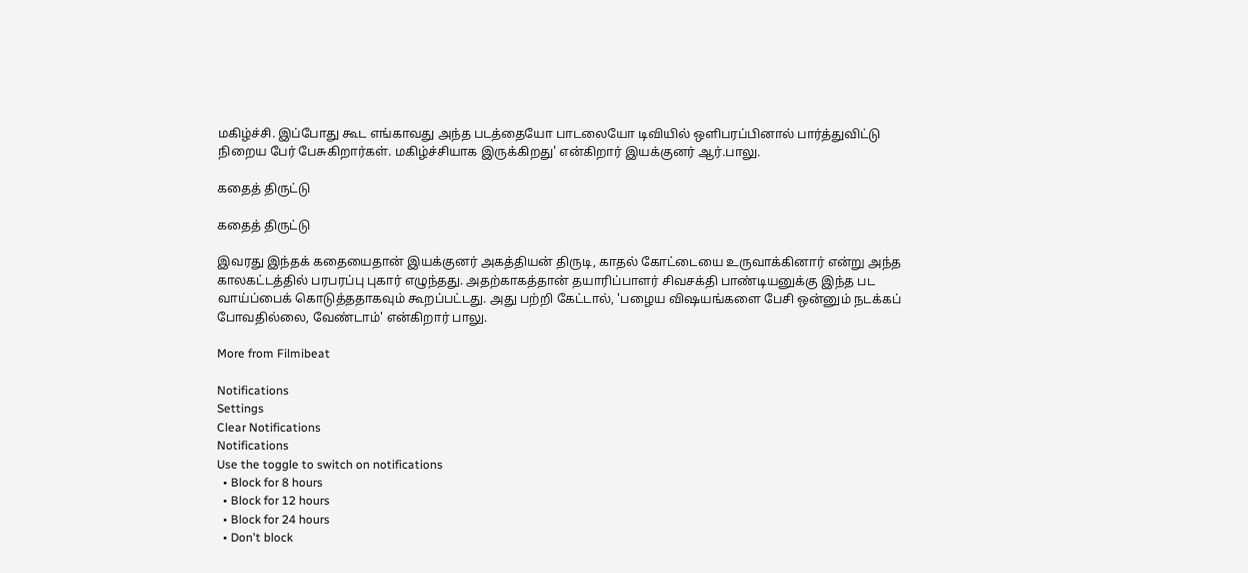மகிழ்ச்சி. இப்போது கூட எங்காவது அந்த படத்தையோ பாடலையோ டிவியில் ஒளிபரப்பினால் பார்த்துவிட்டு நிறைய பேர் பேசுகிறார்கள். மகிழ்ச்சியாக இருக்கிறது' என்கிறார் இயக்குனர் ஆர்.பாலு.

கதைத் திருட்டு

கதைத் திருட்டு

இவரது இந்தக் கதையைதான் இயக்குனர் அகத்தியன் திருடி, காதல் கோட்டையை உருவாக்கினார் என்று அந்த காலகட்டத்தில் பரபரப்பு புகார் எழுந்தது. அதற்காகத்தான் தயாரிப்பாளர் சிவசக்தி பாண்டியனுக்கு இந்த பட வாய்ப்பைக் கொடுத்ததாகவும் கூறப்பட்டது. அது பற்றி கேட்டால், 'பழைய விஷயங்களை பேசி ஒன்னும் நடக்கப் போவதில்லை, வேண்டாம்' என்கிறார் பாலு.

More from Filmibeat

Notifications
Settings
Clear Notifications
Notifications
Use the toggle to switch on notifications
  • Block for 8 hours
  • Block for 12 hours
  • Block for 24 hours
  • Don't block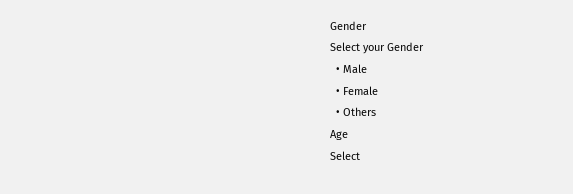Gender
Select your Gender
  • Male
  • Female
  • Others
Age
Select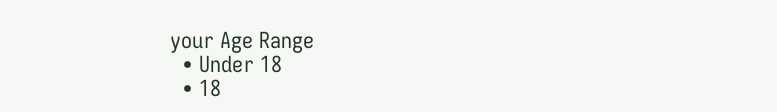your Age Range
  • Under 18
  • 18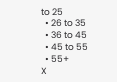to 25
  • 26 to 35
  • 36 to 45
  • 45 to 55
  • 55+
X